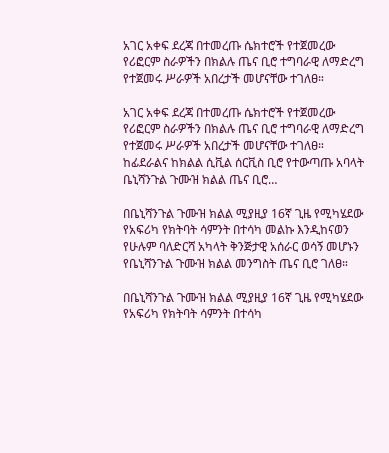አገር አቀፍ ደረጃ በተመረጡ ሴክተሮች የተጀመረው የሪፎርም ስራዎችን በክልሉ ጤና ቢሮ ተግባራዊ ለማድረግ የተጀመሩ ሥራዎች አበረታች መሆናቸው ተገለፀ።

አገር አቀፍ ደረጃ በተመረጡ ሴክተሮች የተጀመረው የሪፎርም ስራዎችን በክልሉ ጤና ቢሮ ተግባራዊ ለማድረግ የተጀመሩ ሥራዎች አበረታች መሆናቸው ተገለፀ። ከፊደራልና ከክልል ሲቪል ሰርቪስ ቢሮ የተውጣጡ አባላት ቤኒሻንጉል ጉሙዝ ክልል ጤና ቢሮ…

በቤኒሻንጉል ጉሙዝ ክልል ሚያዚያ 16ኛ ጊዜ የሚካሄደው የአፍሪካ የክትባት ሳምንት በተሳካ መልኩ እንዲከናወን የሁሉም ባለድርሻ አካላት ቅንጅታዊ አሰራር ወሳኝ መሆኑን የቤኒሻንጉል ጉሙዝ ክልል መንግስት ጤና ቢሮ ገለፀ።

በቤኒሻንጉል ጉሙዝ ክልል ሚያዚያ 16ኛ ጊዜ የሚካሄደው የአፍሪካ የክትባት ሳምንት በተሳካ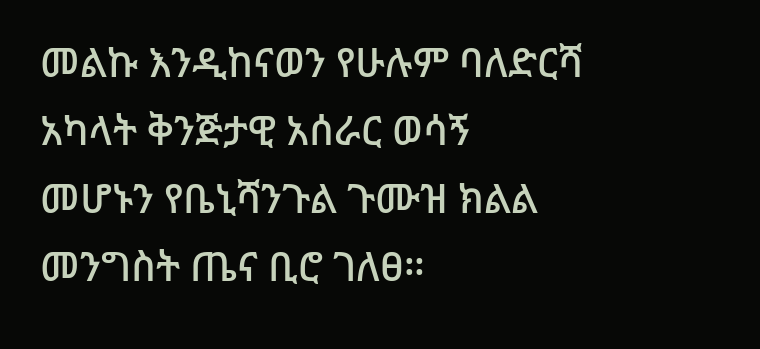መልኩ እንዲከናወን የሁሉም ባለድርሻ አካላት ቅንጅታዊ አሰራር ወሳኝ መሆኑን የቤኒሻንጉል ጉሙዝ ክልል መንግስት ጤና ቢሮ ገለፀ።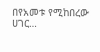በየአመቱ የሚከበረው ሀገር…